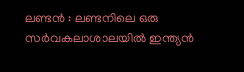ലണ്ടൻ : ലണ്ടനിലെ ഒരു സർവകലാശാലയിൽ ഇന്ത്യൻ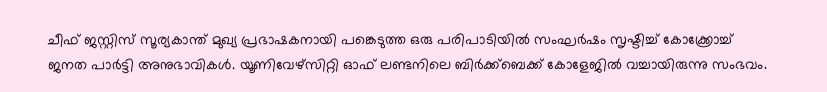ചീഫ് ജസ്റ്റിസ് സൂര്യകാന്ത് മുഖ്യ പ്രഭാഷകനായി പങ്കെടുത്ത ഒരു പരിപാടിയിൽ സംഘർഷം സൃഷ്ടിച്ച് കോക്ക്രോച്ച് ജനത പാർട്ടി അനുഭാവികൾ. യൂണിവേഴ്സിറ്റി ഓഫ് ലണ്ടനിലെ ബിർക്ക്ബെക്ക് കോളേജിൽ വച്ചായിരുന്നു സംഭവം.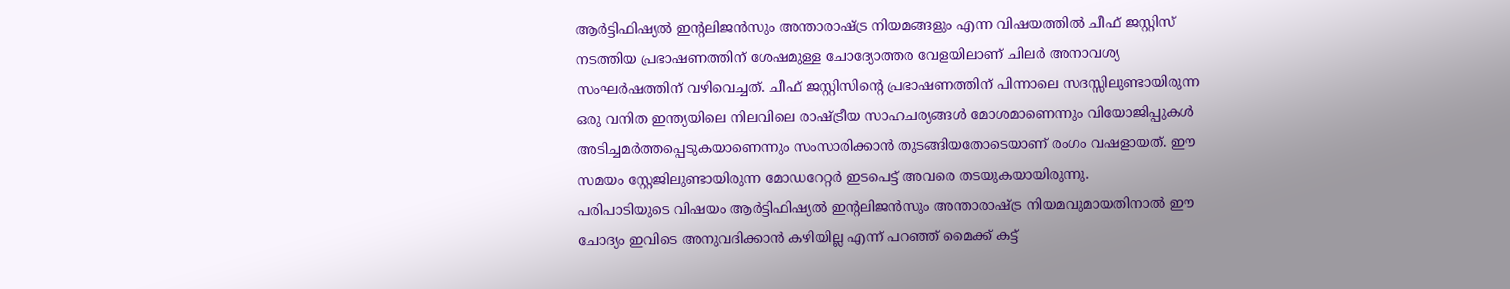ആർട്ടിഫിഷ്യൽ ഇന്റലിജൻസും അന്താരാഷ്ട്ര നിയമങ്ങളും എന്ന വിഷയത്തിൽ ചീഫ് ജസ്റ്റിസ് നടത്തിയ പ്രഭാഷണത്തിന് ശേഷമുള്ള ചോദ്യോത്തര വേളയിലാണ് ചിലർ അനാവശ്യ സംഘർഷത്തിന് വഴിവെച്ചത്. ചീഫ് ജസ്റ്റിസിന്റെ പ്രഭാഷണത്തിന് പിന്നാലെ സദസ്സിലുണ്ടായിരുന്ന ഒരു വനിത ഇന്ത്യയിലെ നിലവിലെ രാഷ്ട്രീയ സാഹചര്യങ്ങൾ മോശമാണെന്നും വിയോജിപ്പുകൾ അടിച്ചമർത്തപ്പെടുകയാണെന്നും സംസാരിക്കാൻ തുടങ്ങിയതോടെയാണ് രംഗം വഷളായത്. ഈ സമയം സ്റ്റേജിലുണ്ടായിരുന്ന മോഡറേറ്റർ ഇടപെട്ട് അവരെ തടയുകയായിരുന്നു.
പരിപാടിയുടെ വിഷയം ആർട്ടിഫിഷ്യൽ ഇന്റലിജൻസും അന്താരാഷ്ട്ര നിയമവുമായതിനാൽ ഈ ചോദ്യം ഇവിടെ അനുവദിക്കാൻ കഴിയില്ല എന്ന് പറഞ്ഞ് മൈക്ക് കട്ട്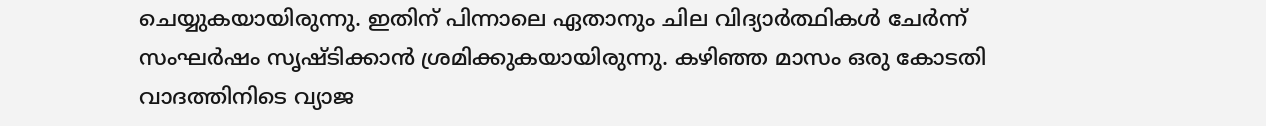ചെയ്യുകയായിരുന്നു. ഇതിന് പിന്നാലെ ഏതാനും ചില വിദ്യാർത്ഥികൾ ചേർന്ന് സംഘർഷം സൃഷ്ടിക്കാൻ ശ്രമിക്കുകയായിരുന്നു. കഴിഞ്ഞ മാസം ഒരു കോടതി വാദത്തിനിടെ വ്യാജ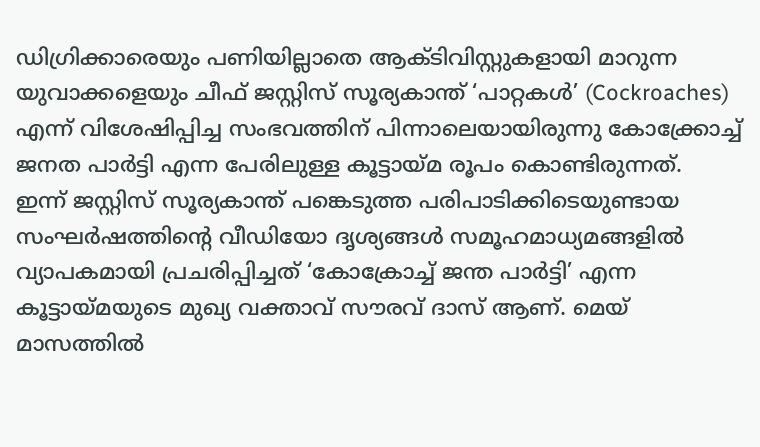ഡിഗ്രിക്കാരെയും പണിയില്ലാതെ ആക്ടിവിസ്റ്റുകളായി മാറുന്ന യുവാക്കളെയും ചീഫ് ജസ്റ്റിസ് സൂര്യകാന്ത് ‘പാറ്റകൾ’ (Cockroaches) എന്ന് വിശേഷിപ്പിച്ച സംഭവത്തിന് പിന്നാലെയായിരുന്നു കോക്ക്രോച്ച് ജനത പാർട്ടി എന്ന പേരിലുള്ള കൂട്ടായ്മ രൂപം കൊണ്ടിരുന്നത്.
ഇന്ന് ജസ്റ്റിസ് സൂര്യകാന്ത് പങ്കെടുത്ത പരിപാടിക്കിടെയുണ്ടായ സംഘർഷത്തിന്റെ വീഡിയോ ദൃശ്യങ്ങൾ സമൂഹമാധ്യമങ്ങളിൽ വ്യാപകമായി പ്രചരിപ്പിച്ചത് ‘കോക്രോച്ച് ജന്ത പാർട്ടി’ എന്ന കൂട്ടായ്മയുടെ മുഖ്യ വക്താവ് സൗരവ് ദാസ് ആണ്. മെയ് മാസത്തിൽ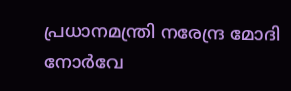പ്രധാനമന്ത്രി നരേന്ദ്ര മോദി നോർവേ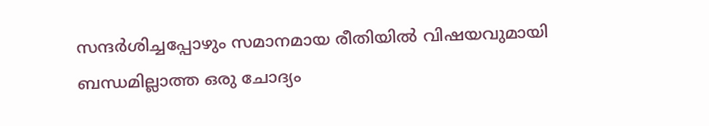സന്ദർശിച്ചപ്പോഴും സമാനമായ രീതിയിൽ വിഷയവുമായി ബന്ധമില്ലാത്ത ഒരു ചോദ്യം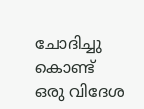ചോദിച്ചു കൊണ്ട് ഒരു വിദേശ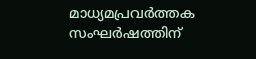മാധ്യമപ്രവർത്തക സംഘർഷത്തിന്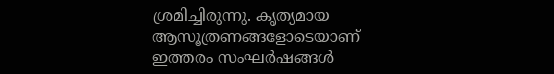ശ്രമിച്ചിരുന്നു. കൃത്യമായ ആസൂത്രണങ്ങളോടെയാണ് ഇത്തരം സംഘർഷങ്ങൾ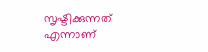സൃഷ്ടിക്കുന്നത് എന്നാണ്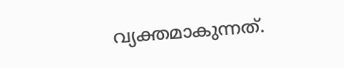വ്യക്തമാകുന്നത്.